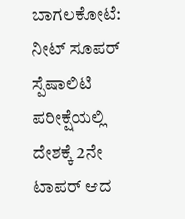ಬಾಗಲಕೋಟೆ: ನೀಟ್ ಸೂಪರ್ ಸ್ಪೆಷಾಲಿಟಿ ಪರೀಕ್ಷೆಯಲ್ಲಿ ದೇಶಕ್ಕೆ‌ 2ನೇ ಟಾಪರ್ ಆದ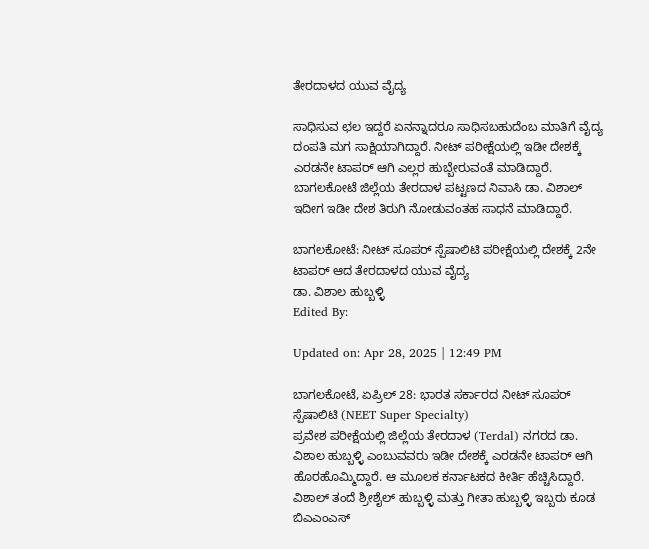ತೇರದಾಳದ ಯುವ ವೈದ್ಯ

ಸಾಧಿಸುವ ಛಲ ಇದ್ದರೆ ಏನನ್ನಾದರೂ ಸಾಧಿಸಬಹುದೆಂಬ ಮಾತಿಗೆ ವೈದ್ಯ ದಂಪತಿ ಮಗ ಸಾಕ್ಷಿಯಾಗಿದ್ದಾರೆ. ನೀಟ್ ಪರೀಕ್ಷೆಯಲ್ಲಿ ಇಡೀ ದೇಶಕ್ಕೆ ಎರಡನೇ ಟಾಪರ್ ಆಗಿ ಎಲ್ಲರ ಹುಬ್ಬೇರುವಂತೆ ಮಾಡಿದ್ದಾರೆ. ಬಾಗಲಕೋಟೆ ಜಿಲ್ಲೆಯ ತೇರದಾಳ ಪಟ್ಟಣದ ನಿವಾಸಿ ಡಾ. ವಿಶಾಲ್ ಇದೀಗ ಇಡೀ ದೇಶ ತಿರುಗಿ ನೋಡುವಂತಹ ಸಾಧನೆ ಮಾಡಿದ್ದಾರೆ.

ಬಾಗಲಕೋಟೆ: ನೀಟ್ ಸೂಪರ್ ಸ್ಪೆಷಾಲಿಟಿ ಪರೀಕ್ಷೆಯಲ್ಲಿ ದೇಶಕ್ಕೆ‌ 2ನೇ ಟಾಪರ್ ಆದ ತೇರದಾಳದ ಯುವ ವೈದ್ಯ
ಡಾ. ವಿಶಾಲ ಹುಬ್ಬಳ್ಳಿ
Edited By:

Updated on: Apr 28, 2025 | 12:49 PM

ಬಾಗಲಕೋಟೆ, ಏಪ್ರಿಲ್ 28: ಭಾರತ ಸರ್ಕಾರದ ನೀಟ್ ಸೂಪರ್ ಸ್ಪೆಷಾಲಿಟಿ (NEET Super Specialty)
ಪ್ರವೇಶ ಪರೀಕ್ಷೆಯಲ್ಲಿ ಜಿಲ್ಲೆಯ ತೇರದಾಳ (Terdal) ನಗರದ ಡಾ. ವಿಶಾಲ ಹುಬ್ಬಳ್ಳಿ ಎಂಬುವವರು ಇಡೀ ದೇಶಕ್ಕೆ‌ ಎರಡನೇ ಟಾಪರ್ ಆಗಿ ಹೊರಹೊಮ್ಮಿದ್ದಾರೆ. ಆ ಮೂಲಕ ಕರ್ನಾಟಕದ ಕೀರ್ತಿ ಹೆಚ್ಚಿಸಿದ್ದಾರೆ. ವಿಶಾಲ್ ತಂದೆ ಶ್ರೀಶೈಲ್ ಹುಬ್ಬಳ್ಳಿ ಮತ್ತು ಗೀತಾ ಹುಬ್ಬಳ್ಳಿ ಇಬ್ಬರು ಕೂಡ ಬಿಎಎಂಎಸ್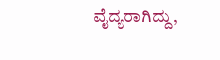ವೈದ್ಯರಾಗಿದ್ದು,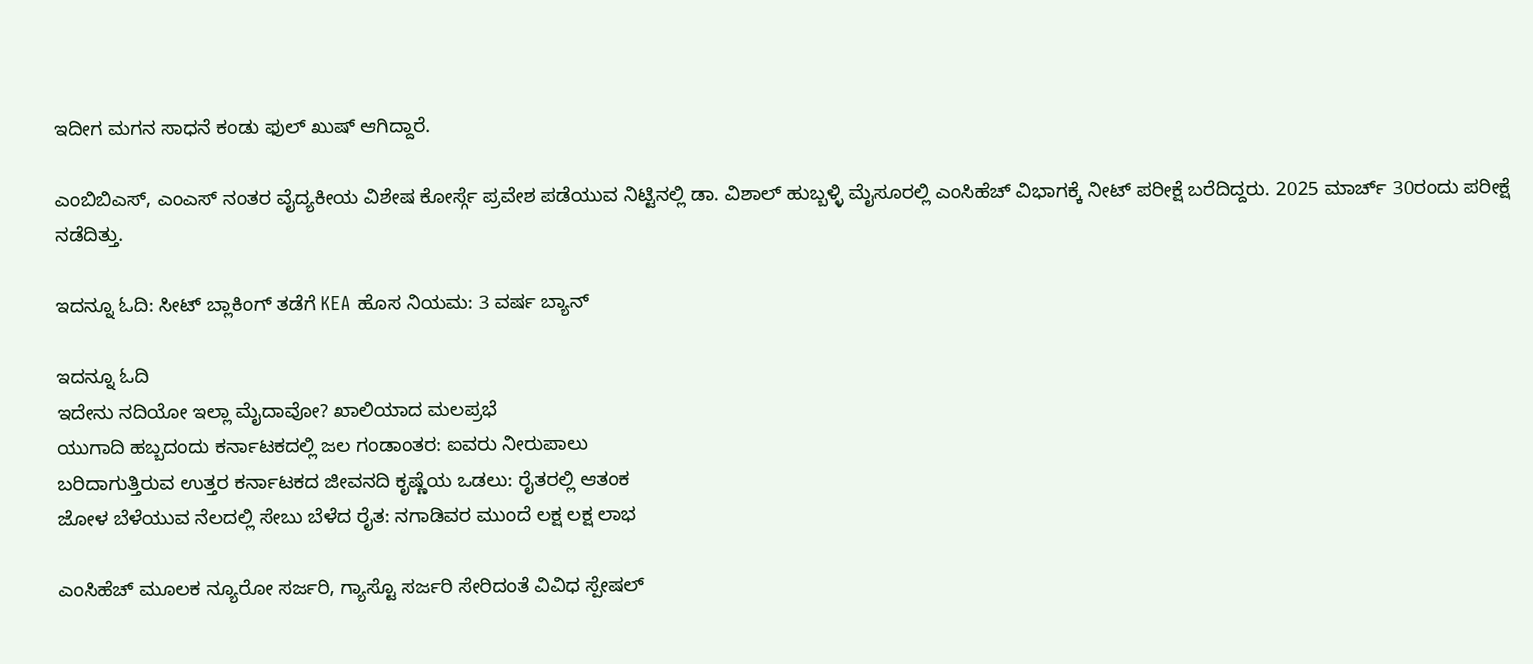ಇದೀಗ ಮಗನ ಸಾಧನೆ ಕಂಡು ಫುಲ್ ಖುಷ್ ಆಗಿದ್ದಾರೆ.

ಎಂಬಿಬಿಎಸ್, ಎಂಎಸ್ ನಂತರ ವೈದ್ಯಕೀಯ ವಿಶೇಷ ಕೋರ್ಸ್ಗೆ ಪ್ರವೇಶ ಪಡೆಯುವ ನಿಟ್ಟಿನಲ್ಲಿ ಡಾ. ವಿಶಾಲ್ ಹುಬ್ಬಳ್ಳಿ ಮೈಸೂರಲ್ಲಿ ಎಂಸಿಹೆಚ್ ವಿಭಾಗಕ್ಕೆ ನೀಟ್ ಪರೀಕ್ಷೆ ಬರೆದಿದ್ದರು. 2025 ಮಾರ್ಚ್ 30ರಂದು ಪರೀಕ್ಷೆ ನಡೆದಿತ್ತು.

ಇದನ್ನೂ ಓದಿ: ಸೀಟ್ ಬ್ಲಾಕಿಂಗ್ ತಡೆಗೆ KEA ಹೊಸ ನಿಯಮ: 3 ವರ್ಷ ಬ್ಯಾನ್

ಇದನ್ನೂ ಓದಿ
ಇದೇನು ನದಿಯೋ ಇಲ್ಲಾ ಮೈದಾವೋ? ಖಾಲಿಯಾದ ಮಲಪ್ರಭೆ
ಯುಗಾದಿ ಹಬ್ಬದಂದು ಕರ್ನಾಟಕದಲ್ಲಿ ಜಲ ಗಂಡಾಂತರ: ಐವರು ನೀರುಪಾಲು
ಬರಿದಾಗುತ್ತಿರುವ ಉತ್ತರ ಕರ್ನಾಟಕದ ಜೀವನದಿ ಕೃಷ್ಣೆಯ ಒಡಲು: ರೈತರಲ್ಲಿ ಆತಂಕ
ಜೋಳ ಬೆಳೆಯುವ ನೆಲದಲ್ಲಿ ಸೇಬು ಬೆಳೆದ ರೈತ: ನಗಾಡಿವರ ಮುಂದೆ ಲಕ್ಷ ಲಕ್ಷ ಲಾಭ

ಎಂಸಿಹೆಚ್ ಮೂಲಕ ನ್ಯೂರೋ ಸರ್ಜರಿ, ಗ್ಯಾಸ್ಟೊ ಸರ್ಜರಿ ಸೇರಿದಂತೆ ವಿವಿಧ ಸ್ಪೇಷಲ್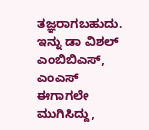ತಜ್ಞರಾಗಬಹುದು‌. ಇನ್ನು ಡಾ ವಿಶಲ್ ಎಂಬಿಬಿಎಸ್, ಎಂಎಸ್ ಈಗಾಗಲೇ ಮುಗಿಸಿದ್ದು,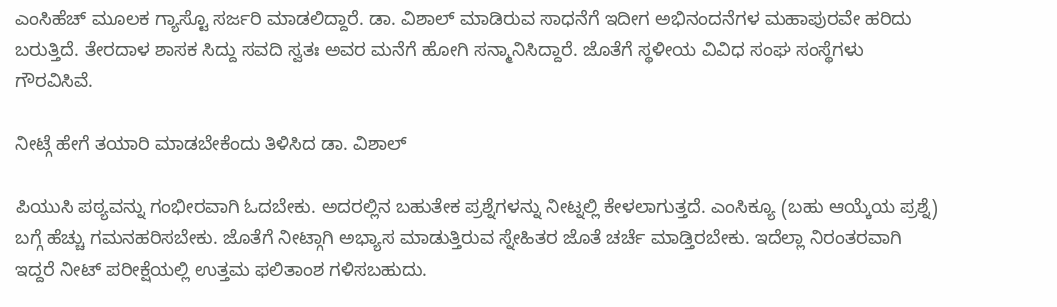ಎಂಸಿಹೆಚ್ ಮೂಲಕ ಗ್ಯಾಸ್ಟೊ ಸರ್ಜರಿ ಮಾಡಲಿದ್ದಾರೆ. ಡಾ. ವಿಶಾಲ್ ಮಾಡಿರುವ ಸಾಧನೆಗೆ ಇದೀಗ ಅಭಿನಂದನೆಗಳ ಮಹಾಪುರವೇ ಹರಿದು ಬರುತ್ತಿದೆ. ತೇರದಾಳ ಶಾಸಕ ಸಿದ್ದು ಸವದಿ ಸ್ವತಃ ಅವರ ಮನೆಗೆ ಹೋಗಿ ಸನ್ಮಾನಿಸಿದ್ದಾರೆ. ಜೊತೆಗೆ ಸ್ಥಳೀಯ ವಿವಿಧ ಸಂಘ ಸಂಸ್ಥೆಗಳು ಗೌರವಿಸಿವೆ.

ನೀಟ್ಗೆ ಹೇಗೆ ತಯಾರಿ ಮಾಡಬೇಕೆಂದು ತಿಳಿಸಿದ ಡಾ. ವಿಶಾಲ್

ಪಿಯುಸಿ ಪಠ್ಯವನ್ನು ಗಂಭೀರವಾಗಿ ಓದಬೇಕು. ಅದರಲ್ಲಿನ ಬಹುತೇಕ ಪ್ರಶ್ನೆಗಳನ್ನು ನೀಟ್ನಲ್ಲಿ ಕೇಳಲಾಗುತ್ತದೆ. ಎಂಸಿಕ್ಯೂ (ಬಹು ಆಯ್ಕೆಯ ಪ್ರಶ್ನೆ) ಬಗ್ಗೆ ಹೆಚ್ಚು ಗಮನಹರಿಸಬೇಕು. ಜೊತೆಗೆ ನೀಟ್ಗಾಗಿ ಅಭ್ಯಾಸ ಮಾಡುತ್ತಿರುವ ಸ್ನೇಹಿತರ ಜೊತೆ ಚರ್ಚೆ ಮಾಡ್ತಿರಬೇಕು. ಇದೆಲ್ಲಾ ನಿರಂತರವಾಗಿ ಇದ್ದರೆ ನೀಟ್ ಪರೀಕ್ಷೆಯಲ್ಲಿ ಉತ್ತಮ ಫಲಿತಾಂಶ ಗಳಿಸಬಹುದು.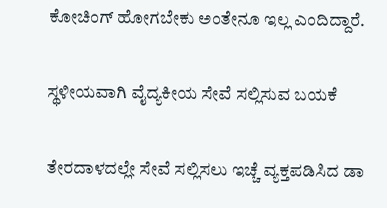ಕೋಚಿಂಗ್ ಹೋಗಬೇಕು ಅಂತೇನೂ ಇಲ್ಲ ಎಂದಿದ್ದಾರೆ.

ಸ್ಥಳೀಯವಾಗಿ ವೈದ್ಯಕೀಯ ಸೇವೆ ಸಲ್ಲಿಸುವ ಬಯಕೆ

ತೇರದಾಳದಲ್ಲೇ ಸೇವೆ ಸಲ್ಲಿಸಲು ಇಚ್ಚೆ ವ್ಯಕ್ತಪಡಿಸಿದ ಡಾ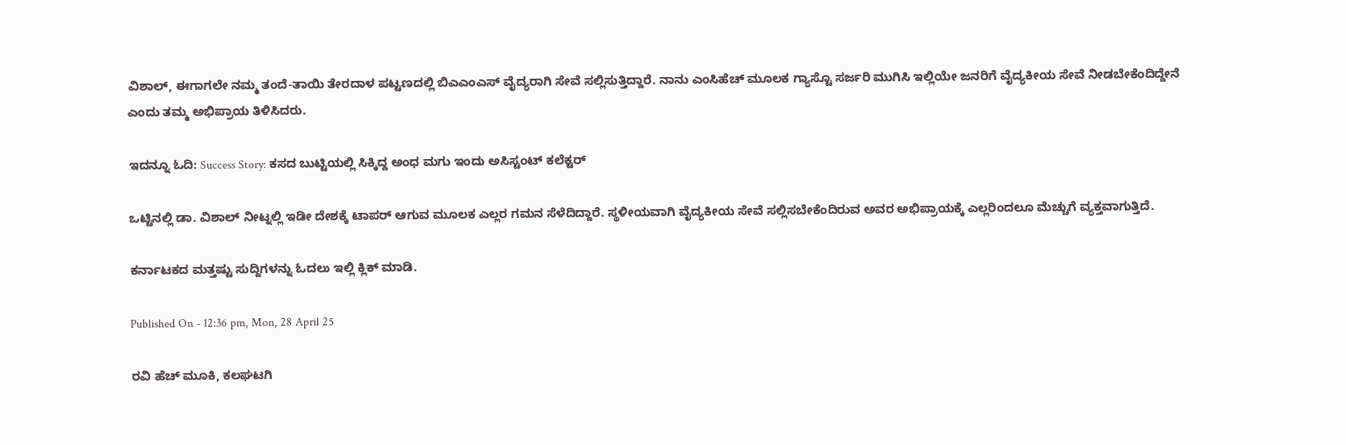ವಿಶಾಲ್, ಈಗಾಗಲೇ ನಮ್ಮ ತಂದೆ-ತಾಯಿ ತೇರದಾಳ ಪಟ್ಟಣದಲ್ಲಿ ಬಿಎಎಂಎಸ್ ವೈದ್ಯರಾಗಿ ಸೇವೆ ಸಲ್ಲಿಸುತ್ತಿದ್ದಾರೆ. ನಾನು ಎಂಸಿಹೆಚ್ ಮೂಲಕ ಗ್ಯಾಸ್ಟೊ ಸರ್ಜರಿ ಮುಗಿಸಿ ಇಲ್ಲಿಯೇ ಜನರಿಗೆ ವೈದ್ಯಕೀಯ ಸೇವೆ ನೀಡಬೇಕೆಂದಿದ್ದೇನೆ ಎಂದು ತಮ್ಮ ಅಭಿಪ್ರಾಯ ತಿಳಿಸಿದರು.

ಇದನ್ನೂ ಓದಿ: Success Story: ಕಸದ ಬುಟ್ಟಿಯಲ್ಲಿ ಸಿಕ್ಕಿದ್ದ ಅಂಧ ಮಗು ಇಂದು ಅಸಿಸ್ಟಂಟ್ ಕಲೆಕ್ಟರ್

ಒಟ್ಟಿನಲ್ಲಿ ಡಾ. ವಿಶಾಲ್ ನೀಟ್ನಲ್ಲಿ ಇಡೀ ದೇಶಕ್ಕೆ ಟಾಪರ್ ಆಗುವ ಮೂಲಕ ಎಲ್ಲರ ಗಮನ ಸೆಳೆದಿದ್ದಾರೆ. ಸ್ಥಳೀಯವಾಗಿ ವೈದ್ಯಕೀಯ ಸೇವೆ ಸಲ್ಲಿಸಬೇಕೆಂದಿರುವ ಅವರ ಅಭಿಪ್ರಾಯಕ್ಕೆ ಎಲ್ಲರಿಂದಲೂ ಮೆಚ್ಚುಗೆ ವ್ಯಕ್ತವಾಗುತ್ತಿದೆ.

ಕರ್ನಾಟಕದ ಮತ್ತಷ್ಟು ಸುದ್ದಿಗಳನ್ನು ಓದಲು ಇಲ್ಲಿ ಕ್ಲಿಕ್ ಮಾಡಿ.

Published On - 12:36 pm, Mon, 28 April 25

ರವಿ ಹೆಚ್ ಮೂಕಿ, ಕಲಘಟಗಿ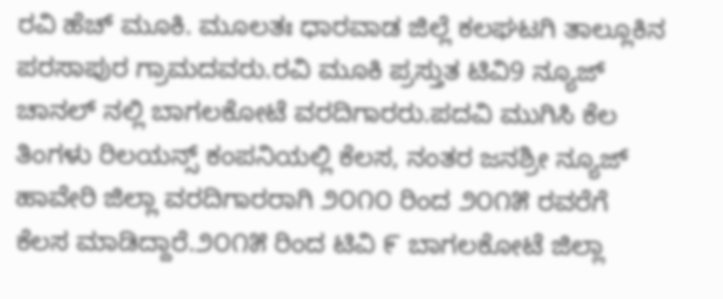ರವಿ ಹೆಚ್ ಮೂಕಿ. ಮೂಲತಃ ಧಾರವಾಡ ಜಿಲ್ಲೆ ಕಲಘಟಗಿ ತಾಲ್ಲೂಕಿನ ಪರಸಾಪುರ ಗ್ರಾಮದವರು.ರವಿ ಮೂಕಿ ಪ್ರಸ್ತುತ ಟಿವಿ9 ನ್ಯೂಜ್ ಚಾನಲ್‌ ನಲ್ಲಿ ಬಾಗಲಕೋಟೆ ವರದಿಗಾರರು.ಪದವಿ ಮುಗಿಸಿ ಕೆಲ ತಿಂಗಳು ರಿಲಯನ್ಸ್ ಕಂಪನಿಯಲ್ಲಿ ಕೆಲಸ, ನಂತರ ಜನಶ್ರೀ ನ್ಯೂಜ್‌ ಹಾವೇರಿ ಜಿಲ್ಲಾ ವರದಿಗಾರರಾಗಿ ೨೦೧೦ ರಿಂದ ೨೦೧೫ ರವರೆಗೆ ಕೆಲಸ ಮಾಡಿದ್ದಾರೆ.೨೦೧೫ ರಿಂದ‌ ಟಿವಿ ೯ ಬಾಗಲಕೋಟೆ ಜಿಲ್ಲಾ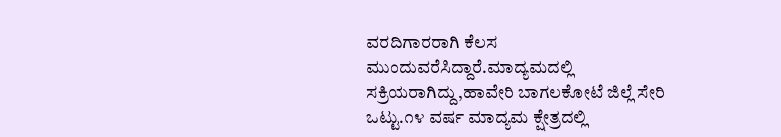ವರದಿಗಾರರಾಗಿ ‌ಕೆಲಸ ಮುಂದುವರೆಸಿದ್ದಾರೆ.ಮಾದ್ಯಮದಲ್ಲಿ ಸಕ್ರಿಯರಾಗಿದ್ದು,ಹಾವೇರಿ ಬಾಗಲಕೋಟೆ ಜಿಲ್ಲೆ ಸೇರಿ ಒಟ್ಟು.೧೪ ವರ್ಷ ಮಾದ್ಯಮ ಕ್ಷೇತ್ರದಲ್ಲಿ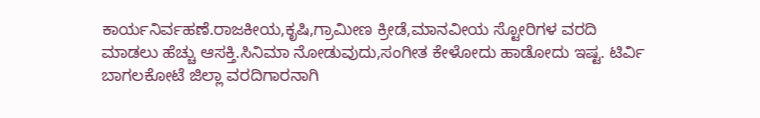ಕಾರ್ಯನಿರ್ವಹಣೆ.ರಾಜಕೀಯ,ಕೃಷಿ,ಗ್ರಾಮೀಣ ಕ್ರೀಡೆ,ಮಾನವೀಯ ಸ್ಟೋರಿಗಳ ವರದಿ ಮಾಡಲು ಹೆಚ್ಚು ಆಸಕ್ತಿ.ಸಿನಿಮಾ ನೋಡುವುದು,ಸಂಗೀತ ಕೇಳೋದು ಹಾಡೋದು ಇಷ್ಟ. ಟಿರ್ವಿ ಬಾಗಲಕೋಟೆ ಜಿಲ್ಲಾ ವರದಿಗಾರನಾಗಿ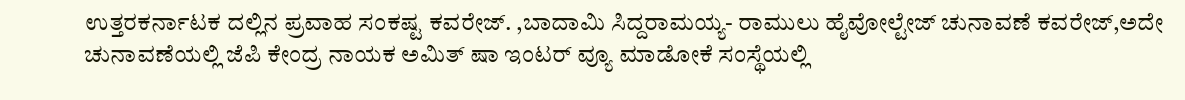ಉತ್ತರಕರ್ನಾಟಕ ದಲ್ಲಿನ ಪ್ರವಾಹ ಸಂಕಷ್ಟ ಕವರೇಜ್. ,ಬಾದಾಮಿ ಸಿದ್ದರಾಮಯ್ಯ- ರಾಮುಲು ಹೈವೋಲ್ಟೇಜ್ ಚುನಾವಣೆ ಕವರೇಜ್,ಅದೇ ಚುನಾವಣೆಯಲ್ಲಿ ಜೆಪಿ ಕೇಂದ್ರ ನಾಯಕ ಅಮಿತ್ ಷಾ ಇಂಟರ್ ವ್ಯೂ ಮಾಡೋಕೆ ಸಂಸ್ಥೆಯಲ್ಲಿ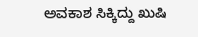ಅವಕಾಶ ಸಿಕ್ಕಿದ್ದು ಖುಷಿ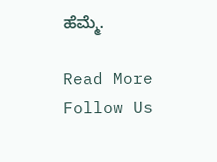ಹೆಮ್ಮೆ.

Read More
Follow Us